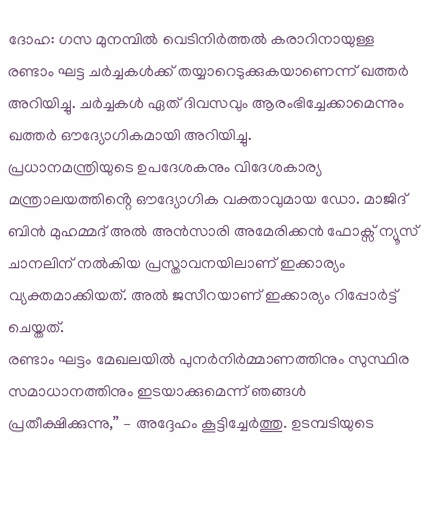ദോഹ: ഗസ മുനമ്പിൽ വെടിനിർത്തൽ കരാറിനായുള്ള രണ്ടാം ഘട്ട ചർച്ചകൾക്ക് തയ്യാറെടുക്കുകയാണെന്ന് ഖത്തർ അറിയിച്ചു. ചർച്ചകൾ ഏത് ദിവസവും ആരംഭിച്ചേക്കാമെന്നും ഖത്തർ ഔദ്യോഗികമായി അറിയിച്ചു.
പ്രധാനമന്ത്രിയുടെ ഉപദേശകനും വിദേശകാര്യ മന്ത്രാലയത്തിൻ്റെ ഔദ്യോഗിക വക്താവുമായ ഡോ. മാജിദ് ബിൻ മുഹമ്മദ് അൽ അൻസാരി അമേരിക്കൻ ഫോക്സ് ന്യൂസ് ചാനലിന് നൽകിയ പ്രസ്താവനയിലാണ് ഇക്കാര്യം വ്യക്തമാക്കിയത്. അൽ ജസീറയാണ് ഇക്കാര്യം റിപ്പോർട്ട് ചെയ്തത്.
രണ്ടാം ഘട്ടം മേഖലയിൽ പുനർനിർമ്മാണത്തിനും സുസ്ഥിര സമാധാനത്തിനും ഇടയാക്കുമെന്ന് ഞങ്ങൾ പ്രതീക്ഷിക്കുന്നു,” – അദ്ദേഹം കൂട്ടിച്ചേർത്തു. ഉടമ്പടിയുടെ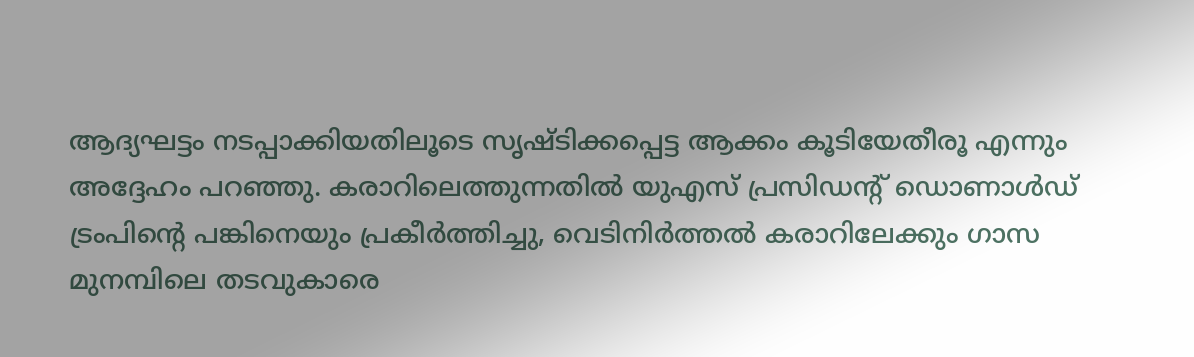ആദ്യഘട്ടം നടപ്പാക്കിയതിലൂടെ സൃഷ്ടിക്കപ്പെട്ട ആക്കം കൂടിയേതീരൂ എന്നും അദ്ദേഹം പറഞ്ഞു. കരാറിലെത്തുന്നതിൽ യുഎസ് പ്രസിഡൻ്റ് ഡൊണാൾഡ് ട്രംപിൻ്റെ പങ്കിനെയും പ്രകീർത്തിച്ചു, വെടിനിർത്തൽ കരാറിലേക്കും ഗാസ മുനമ്പിലെ തടവുകാരെ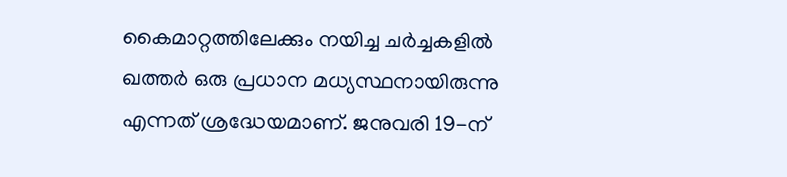കൈമാറ്റത്തിലേക്കും നയിച്ച ചർച്ചകളിൽ ഖത്തർ ഒരു പ്രധാന മധ്യസ്ഥനായിരുന്നു എന്നത് ശ്രദ്ധേയമാണ്. ജനുവരി 19-ന്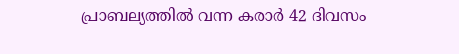പ്രാബല്യത്തിൽ വന്ന കരാർ 42 ദിവസം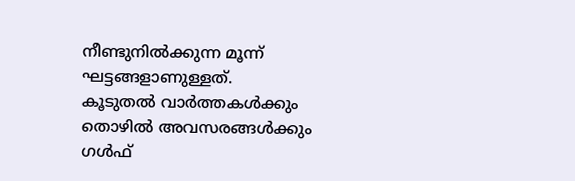നീണ്ടുനിൽക്കുന്ന മൂന്ന് ഘട്ടങ്ങളാണുള്ളത്.
കൂടുതൽ വാർത്തകൾക്കും തൊഴിൽ അവസരങ്ങൾക്കും ഗൾഫ്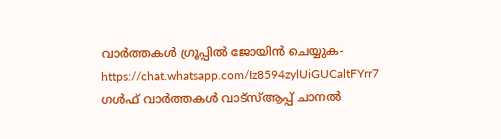വാർത്തകൾ ഗ്രൂപ്പിൽ ജോയിൻ ചെയ്യുക-https://chat.whatsapp.com/Iz8594zylUiGUCaltFYrr7
ഗൾഫ് വാർത്തകൾ വാട്സ്ആപ്പ് ചാനൽ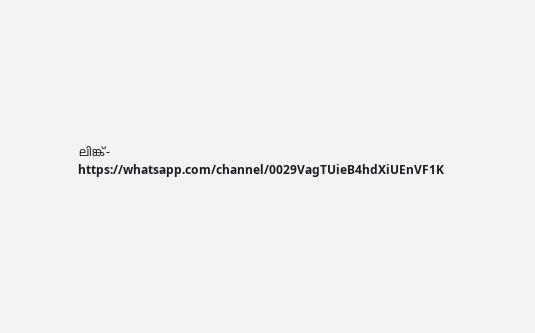ലിങ്ക്-https://whatsapp.com/channel/0029VagTUieB4hdXiUEnVF1K